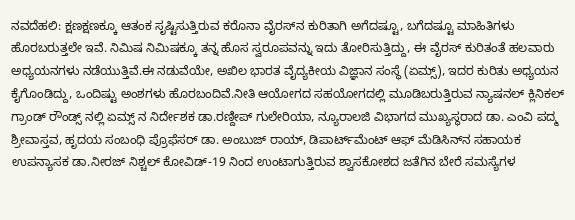ನವದೆಹಲಿ: ಕ್ಷಣಕ್ಷಣಕ್ಕೂ ಆತಂಕ ಸೃಷ್ಟಿಸುತ್ತಿರುವ ಕರೊನಾ ವೈರಸ್‌ನ ಕುರಿತಾಗಿ ಅಗೆದಷ್ಟೂ, ಬಗೆದಷ್ಟೂ ಮಾಹಿತಿಗಳು ಹೊರಬರುತ್ತಲೇ ಇವೆ. ನಿಮಿಷ ನಿಮಿಷಕ್ಕೂ ತನ್ನ ಹೊಸ ಸ್ವರೂಪವನ್ನು ಇದು ತೋರಿಸುತ್ತಿದ್ದು, ಈ ವೈರಸ್‌ ಕುರಿತಂತೆ ಹಲವಾರು ಅಧ್ಯಯನಗಳು ನಡೆಯುತ್ತಿವೆ.ಈ ನಡುವೆಯೇ, ಅಖಿಲ ಭಾರತ ವೈದ್ಯಕೀಯ ವಿಜ್ಞಾನ ಸಂಸ್ಥೆ (ಏಮ್ಸ್‌), ಇದರ ಕುರಿತು ಅಧ್ಯಯನ ಕೈಗೊಂಡಿದ್ದು, ಒಂದಿಷ್ಟು ಅಂಶಗಳು ಹೊರಬಂದಿವೆ.ನೀತಿ ಆಯೋಗದ ಸಹಯೋಗದಲ್ಲಿ ಮೂಡಿಬರುತ್ತಿರುವ ನ್ಯಾಷನಲ್ ಕ್ಲಿನಿಕಲ್ ಗ್ರಾಂಡ್ ರೌಂಡ್ಸ್ ನಲ್ಲಿ ಏಮ್ಸ್ ನ ನಿರ್ದೇಶಕ ಡಾ.ರಣ್ದೀಪ್ ಗುಲೇರಿಯಾ, ನ್ಯೂರಾಲಜಿ ವಿಭಾಗದ ಮುಖ್ಯಸ್ಥರಾದ ಡಾ. ಎಂವಿ ಪದ್ಮ ಶ್ರೀವಾಸ್ತವ, ಹೃದಯ ಸಂಬಂಧಿ ಪ್ರೊಫೆಸರ್ ಡಾ. ಅಂಬುಜ್ ರಾಯ್, ಡಿಪಾರ್ಟ್‌ಮೆಂಟ್‌ ಆಫ್ ಮೆಡಿಸಿನ್‌ನ ಸಹಾಯಕ ಉಪನ್ಯಾಸಕ ಡಾ.ನೀರಜ್ ನಿಶ್ಚಲ್ ಕೋವಿಡ್-19 ನಿಂದ ಉಂಟಾಗುತ್ತಿರುವ ಶ್ವಾಸಕೋಶದ ಜತೆಗಿನ ಬೇರೆ ಸಮಸ್ಯೆಗಳ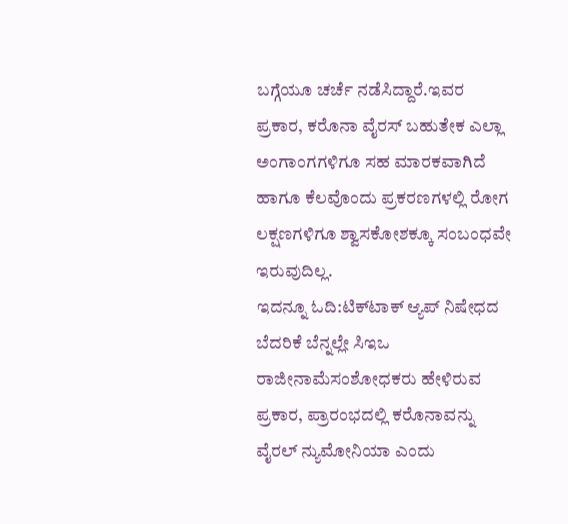ಬಗ್ಗೆಯೂ ಚರ್ಚೆ ನಡೆಸಿದ್ದಾರೆ.ಇವರ ಪ್ರಕಾರ, ಕರೊನಾ ವೈರಸ್‌ ಬಹುತೇಕ ಎಲ್ಲಾ ಅಂಗಾಂಗಗಳಿಗೂ ಸಹ ಮಾರಕವಾಗಿದೆ ಹಾಗೂ ಕೆಲವೊಂದು ಪ್ರಕರಣಗಳಲ್ಲಿ ರೋಗ ಲಕ್ಷಣಗಳಿಗೂ ಶ್ವಾಸಕೋಶಕ್ಕೂ ಸಂಬಂಧವೇ ಇರುವುದಿಲ್ಲ.
ಇದನ್ನೂ ಓದಿ:ಟಿಕ್‌ಟಾಕ್‌ ಆ್ಯಪ್‌ ನಿಷೇಧದ ಬೆದರಿಕೆ ಬೆನ್ನಲ್ಲೇ ಸಿಇಒ ರಾಜೀನಾಮೆಸಂಶೋಧಕರು ಹೇಳಿರುವ ಪ್ರಕಾರ, ಪ್ರಾರಂಭದಲ್ಲಿ ಕರೊನಾವನ್ನು ವೈರಲ್ ನ್ಯುಮೋನಿಯಾ ಎಂದು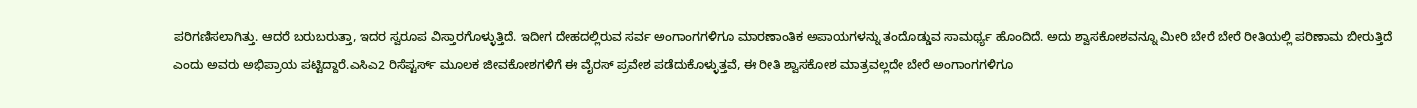ಪರಿಗಣಿಸಲಾಗಿತ್ತು. ಆದರೆ ಬರುಬರುತ್ತಾ, ಇದರ ಸ್ವರೂಪ ವಿಸ್ತಾರಗೊಳ್ಳುತ್ತಿದೆ. ಇದೀಗ ದೇಹದಲ್ಲಿರುವ ಸರ್ವ ಅಂಗಾಂಗಗಳಿಗೂ ಮಾರಣಾಂತಿಕ ಅಪಾಯಗಳನ್ನು ತಂದೊಡ್ಡುವ ಸಾಮರ್ಥ್ಯ ಹೊಂದಿದೆ. ಅದು ಶ್ವಾಸಕೋಶವನ್ನೂ ಮೀರಿ ಬೇರೆ ಬೇರೆ ರೀತಿಯಲ್ಲಿ ಪರಿಣಾಮ ಬೀರುತ್ತಿದೆ ಎಂದು ಅವರು ಅಭಿಪ್ರಾಯ ಪಟ್ಟಿದ್ದಾರೆ.ಎಸಿಎ2 ರಿಸೆಪ್ಟರ್ಸ್ ಮೂಲಕ ಜೀವಕೋಶಗಳಿಗೆ ಈ ವೈರಸ್‌ ಪ್ರವೇಶ ಪಡೆದುಕೊಳ್ಳುತ್ತವೆ, ಈ ರೀತಿ ಶ್ವಾಸಕೋಶ ಮಾತ್ರವಲ್ಲದೇ ಬೇರೆ ಅಂಗಾಂಗಗಳಿಗೂ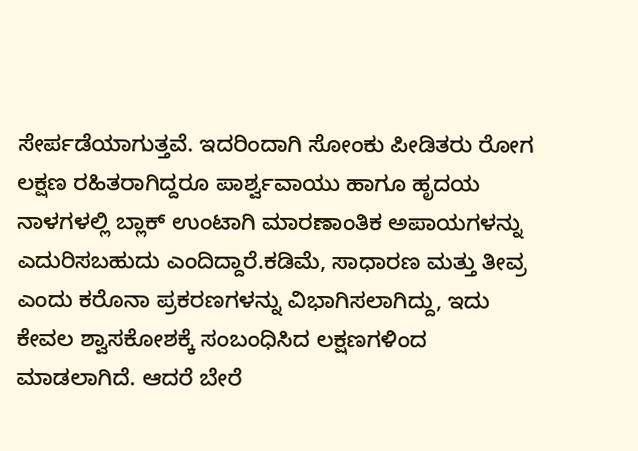ಸೇರ್ಪಡೆಯಾಗುತ್ತವೆ. ಇದರಿಂದಾಗಿ ಸೋಂಕು ಪೀಡಿತರು ರೋಗ ಲಕ್ಷಣ ರಹಿತರಾಗಿದ್ದರೂ ಪಾರ್ಶ್ವವಾಯು ಹಾಗೂ ಹೃದಯ ನಾಳಗಳಲ್ಲಿ ಬ್ಲಾಕ್ ಉಂಟಾಗಿ ಮಾರಣಾಂತಿಕ ಅಪಾಯಗಳನ್ನು ಎದುರಿಸಬಹುದು ಎಂದಿದ್ದಾರೆ.ಕಡಿಮೆ, ಸಾಧಾರಣ ಮತ್ತು ತೀವ್ರ ಎಂದು ಕರೊನಾ ಪ್ರಕರಣಗಳನ್ನು ವಿಭಾಗಿಸಲಾಗಿದ್ದು, ಇದು ಕೇವಲ ಶ್ವಾಸಕೋಶಕ್ಕೆ ಸಂಬಂಧಿಸಿದ ಲಕ್ಷಣಗಳಿಂದ ಮಾಡಲಾಗಿದೆ. ಆದರೆ ಬೇರೆ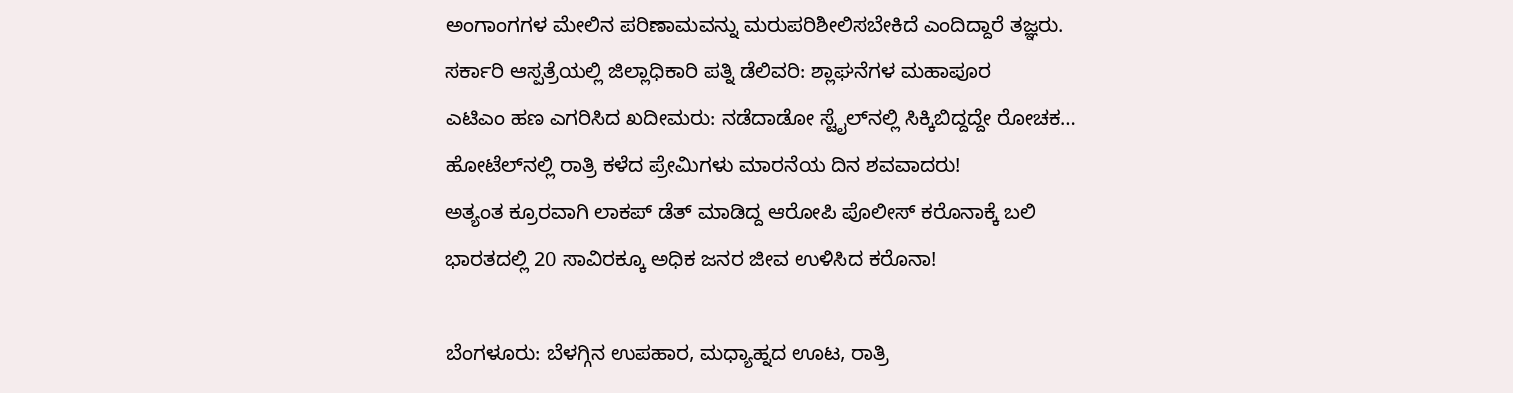ಅಂಗಾಂಗಗಳ ಮೇಲಿನ ಪರಿಣಾಮವನ್ನು ಮರುಪರಿಶೀಲಿಸಬೇಕಿದೆ ಎಂದಿದ್ದಾರೆ ತಜ್ಞರು.
ಸರ್ಕಾರಿ ಆಸ್ಪತ್ರೆಯಲ್ಲಿ ಜಿಲ್ಲಾಧಿಕಾರಿ ಪತ್ನಿ ಡೆಲಿವರಿ: ಶ್ಲಾಘನೆಗಳ ಮಹಾಪೂರ
ಎಟಿಎಂ ಹಣ ಎಗರಿಸಿದ ಖದೀಮರು: ನಡೆದಾಡೋ ಸ್ಟೈಲ್‌ನಲ್ಲಿ ಸಿಕ್ಕಿಬಿದ್ದದ್ದೇ ರೋಚಕ…
ಹೋಟೆಲ್‌ನಲ್ಲಿ ರಾತ್ರಿ ಕಳೆದ ಪ್ರೇಮಿಗಳು ಮಾರನೆಯ ದಿನ ಶವವಾದರು!
ಅತ್ಯಂತ ಕ್ರೂರವಾಗಿ ಲಾಕಪ್‌ ಡೆತ್‌ ಮಾಡಿದ್ದ ಆರೋಪಿ ಪೊಲೀಸ್‌ ಕರೊನಾಕ್ಕೆ ಬಲಿ
ಭಾರತದಲ್ಲಿ 20 ಸಾವಿರಕ್ಕೂ ಅಧಿಕ ಜನರ ಜೀವ ಉಳಿಸಿದ ಕರೊನಾ!

ಬೆಂಗಳೂರು: ಬೆಳಗ್ಗಿನ ಉಪಹಾರ, ಮಧ್ಯಾಹ್ನದ ಊಟ, ರಾತ್ರಿ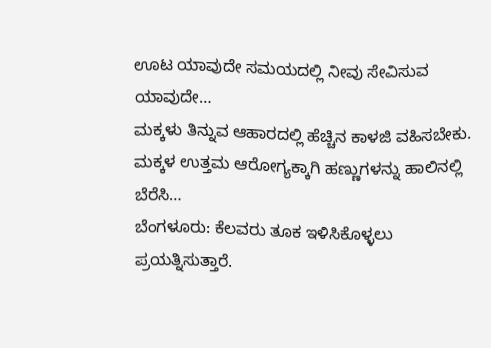ಊಟ ಯಾವುದೇ ಸಮಯದಲ್ಲಿ ನೀವು ಸೇವಿಸುವ ಯಾವುದೇ…
ಮಕ್ಕಳು ತಿನ್ನುವ ಆಹಾರದಲ್ಲಿ ಹೆಚ್ಚಿನ ಕಾಳಜಿ ವಹಿಸಬೇಕು. ಮಕ್ಕಳ ಉತ್ತಮ ಆರೋಗ್ಯಕ್ಕಾಗಿ ಹಣ್ಣುಗಳನ್ನು ಹಾಲಿನಲ್ಲಿ ಬೆರೆಸಿ…
ಬೆಂಗಳೂರು: ಕೆಲವರು ತೂಕ ಇಳಿಸಿಕೊಳ್ಳಲು ಪ್ರಯತ್ನಿಸುತ್ತಾರೆ.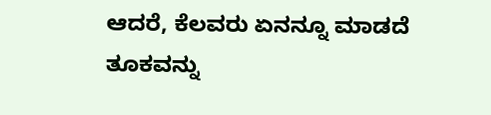ಆದರೆ, ಕೆಲವರು ಏನನ್ನೂ ಮಾಡದೆ ತೂಕವನ್ನು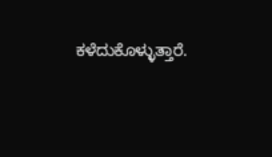ಕಳೆದುಕೊಳ್ಳುತ್ತಾರೆ.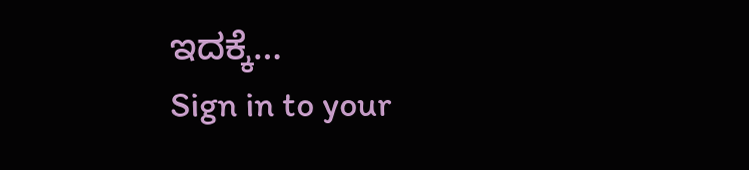ಇದಕ್ಕೆ…
Sign in to your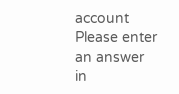account
Please enter an answer in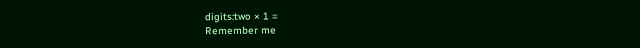digits:two × 1 =
Remember me